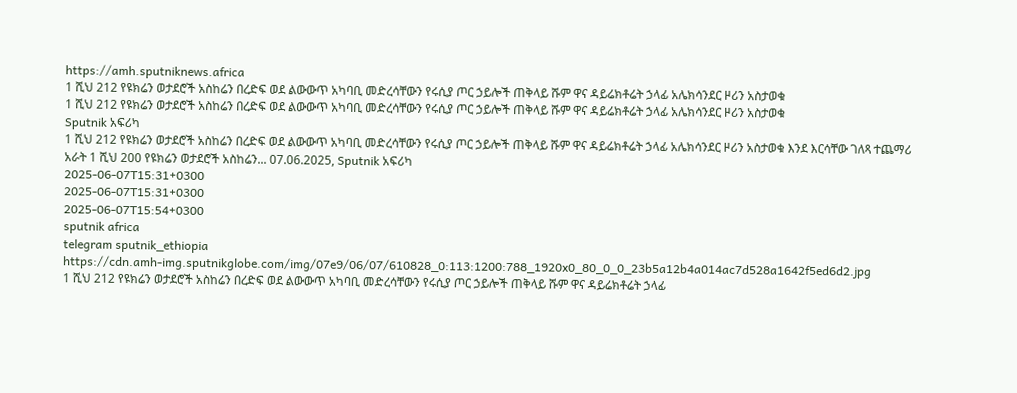https://amh.sputniknews.africa
1 ሺህ 212 የዩክሬን ወታደሮች አስከሬን በረድፍ ወደ ልውውጥ አካባቢ መድረሳቸውን የሩሲያ ጦር ኃይሎች ጠቅላይ ሹም ዋና ዳይሬክቶሬት ኃላፊ አሌክሳንደር ዞሪን አስታወቁ
1 ሺህ 212 የዩክሬን ወታደሮች አስከሬን በረድፍ ወደ ልውውጥ አካባቢ መድረሳቸውን የሩሲያ ጦር ኃይሎች ጠቅላይ ሹም ዋና ዳይሬክቶሬት ኃላፊ አሌክሳንደር ዞሪን አስታወቁ
Sputnik አፍሪካ
1 ሺህ 212 የዩክሬን ወታደሮች አስከሬን በረድፍ ወደ ልውውጥ አካባቢ መድረሳቸውን የሩሲያ ጦር ኃይሎች ጠቅላይ ሹም ዋና ዳይሬክቶሬት ኃላፊ አሌክሳንደር ዞሪን አስታወቁ እንደ እርሳቸው ገለጻ ተጨማሪ አራት 1 ሺህ 200 የዩክሬን ወታደሮች አስከሬን... 07.06.2025, Sputnik አፍሪካ
2025-06-07T15:31+0300
2025-06-07T15:31+0300
2025-06-07T15:54+0300
sputnik africa
telegram sputnik_ethiopia
https://cdn.amh-img.sputnikglobe.com/img/07e9/06/07/610828_0:113:1200:788_1920x0_80_0_0_23b5a12b4a014ac7d528a1642f5ed6d2.jpg
1 ሺህ 212 የዩክሬን ወታደሮች አስከሬን በረድፍ ወደ ልውውጥ አካባቢ መድረሳቸውን የሩሲያ ጦር ኃይሎች ጠቅላይ ሹም ዋና ዳይሬክቶሬት ኃላፊ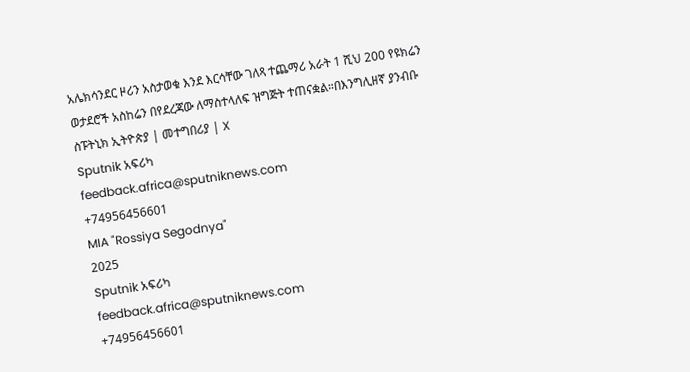አሌክሳንደር ዞሪን አስታወቁ እንደ እርሳቸው ገለጻ ተጨማሪ አራት 1 ሺህ 200 የዩክሬን ወታደሮች አስከሬን በየደረጃው ለማስተላለፍ ዝግጅት ተጠናቋል።በእንግሊዘኛ ያንብቡ ስፑትኒክ ኢትዮጵያ | መተግበሪያ | X
Sputnik አፍሪካ
feedback.africa@sputniknews.com
+74956456601
MIA "Rossiya Segodnya"
2025
Sputnik አፍሪካ
feedback.africa@sputniknews.com
+74956456601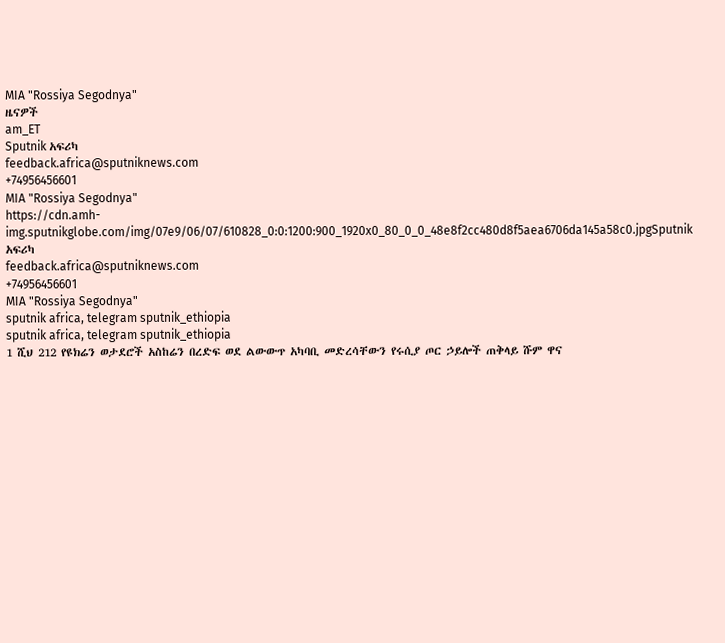MIA "Rossiya Segodnya"
ዜናዎች
am_ET
Sputnik አፍሪካ
feedback.africa@sputniknews.com
+74956456601
MIA "Rossiya Segodnya"
https://cdn.amh-img.sputnikglobe.com/img/07e9/06/07/610828_0:0:1200:900_1920x0_80_0_0_48e8f2cc480d8f5aea6706da145a58c0.jpgSputnik አፍሪካ
feedback.africa@sputniknews.com
+74956456601
MIA "Rossiya Segodnya"
sputnik africa, telegram sputnik_ethiopia
sputnik africa, telegram sputnik_ethiopia
1 ሺህ 212 የዩክሬን ወታደሮች አስከሬን በረድፍ ወደ ልውውጥ አካባቢ መድረሳቸውን የሩሲያ ጦር ኃይሎች ጠቅላይ ሹም ዋና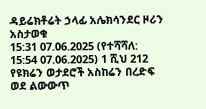ዳይሬክቶሬት ኃላፊ አሌክሳንደር ዞሪን አስታወቁ
15:31 07.06.2025 (የተሻሻለ: 15:54 07.06.2025) 1 ሺህ 212 የዩክሬን ወታደሮች አስከሬን በረድፍ ወደ ልውውጥ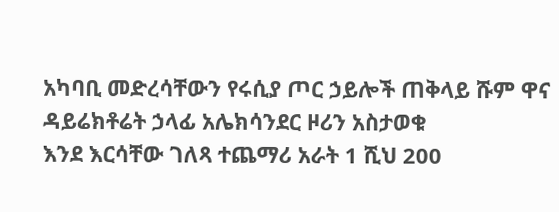አካባቢ መድረሳቸውን የሩሲያ ጦር ኃይሎች ጠቅላይ ሹም ዋና ዳይሬክቶሬት ኃላፊ አሌክሳንደር ዞሪን አስታወቁ
እንደ እርሳቸው ገለጻ ተጨማሪ አራት 1 ሺህ 200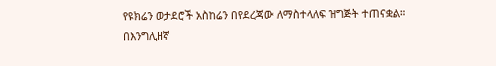የዩክሬን ወታደሮች አስከሬን በየደረጃው ለማስተላለፍ ዝግጅት ተጠናቋል።
በእንግሊዘኛ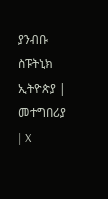ያንብቡ
ስፑትኒክ ኢትዮጵያ | መተግበሪያ | X